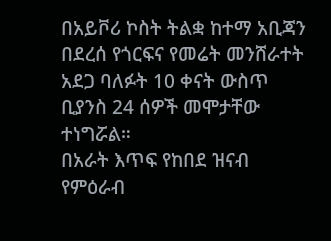በአይቮሪ ኮስት ትልቋ ከተማ አቢጃን በደረሰ የጎርፍና የመሬት መንሸራተት አደጋ ባለፉት 10 ቀናት ውስጥ ቢያንስ 24 ሰዎች መሞታቸው ተነግሯል።
በአራት እጥፍ የከበደ ዝናብ የምዕራብ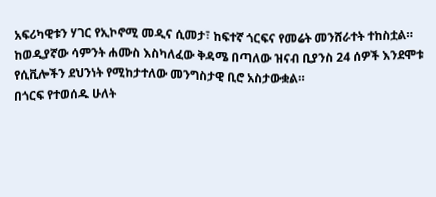አፍሪካዊቱን ሃገር የኢኮኖሚ መዲና ሲመታ፣ ከፍተኛ ጎርፍና የመሬት መንሸራተት ተከስቷል።
ከወዲያኛው ሳምንት ሐሙስ እስካለፈው ቅዳሜ በጣለው ዝናብ ቢያንስ 24 ሰዎች እንደሞቱ የሲቪሎችን ደህንነት የሚከታተለው መንግስታዊ ቢሮ አስታውቋል።
በጎርፍ የተወሰዱ ሁለት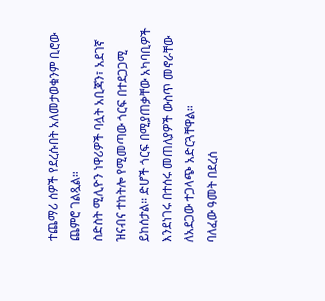ተጨማሪ ሰዎች የደረሱበት አለመታወቁንም ቢሮው ጨምሮ ገልጿል።
ስድስት ሚሊዮን ነዋሪዎች ባሏት አቢጃን፣ አደገኛ ዝናብና ተከትሎ የሚመጣው ጎርፍ በተደጋጋሚ ይከሰታል። ድሆች ጎርፍ በሚያጠቃቸው አካባቢዎች እንደነገሩ በተሰሩ መጠለያዎች ውስጥ መኖራቸው ለአደጋው ተጋላጭ አድርጓቸዋል።
ባለፈው ዓመት በደረሰ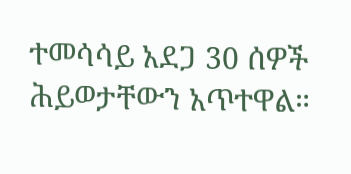ተመሳሳይ አደጋ 30 ሰዎች ሕይወታቸውን አጥተዋል።